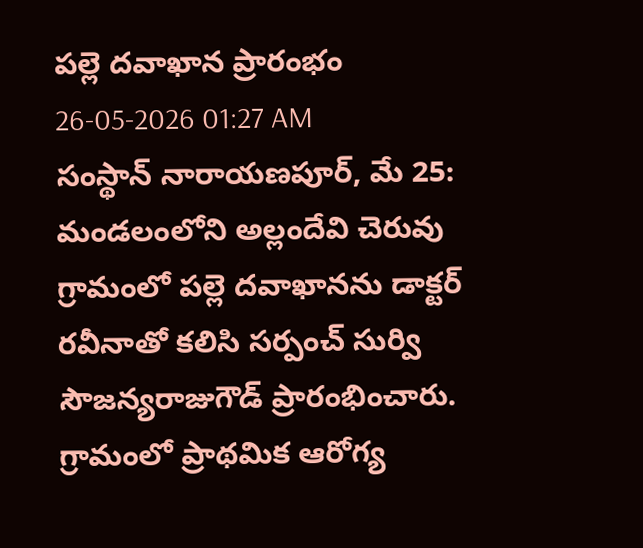పల్లె దవాఖాన ప్రారంభం
26-05-2026 01:27 AM
సంస్థాన్ నారాయణపూర్, మే 25: మండలంలోని అల్లందేవి చెరువు గ్రామంలో పల్లె దవాఖానను డాక్టర్ రవీనాతో కలిసి సర్పంచ్ సుర్వి సౌజన్యరాజుగౌడ్ ప్రారంభించారు. గ్రామంలో ప్రాథమిక ఆరోగ్య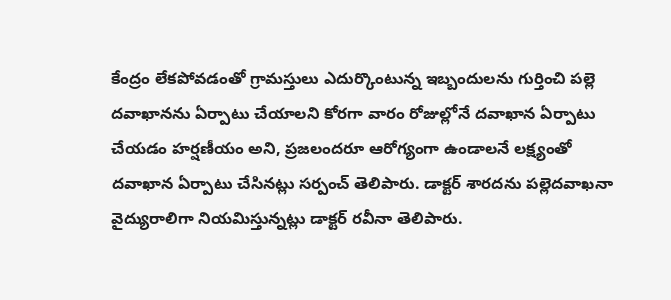కేంద్రం లేకపోవడంతో గ్రామస్తులు ఎదుర్కొంటున్న ఇబ్బందులను గుర్తించి పల్లె దవాఖానను ఏర్పాటు చేయాలని కోరగా వారం రోజుల్లోనే దవాఖాన ఏర్పాటు చేయడం హర్షణీయం అని, ప్రజలందరూ ఆరోగ్యంగా ఉండాలనే లక్ష్యంతో దవాఖాన ఏర్పాటు చేసినట్లు సర్పంచ్ తెలిపారు. డాక్టర్ శారదను పల్లెదవాఖనా వైద్యురాలిగా నియమిస్తున్నట్లు డాక్టర్ రవీనా తెలిపారు.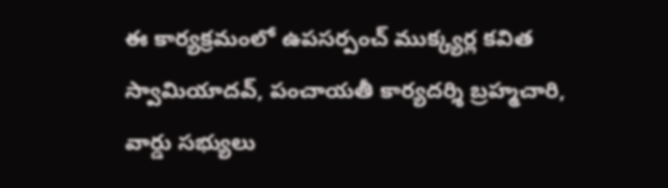ఈ కార్యక్రమంలో ఉపసర్పంచ్ ముక్క్యర్ల కవిత స్వామియాదవ్, పంచాయతీ కార్యదర్శి బ్రహ్మచారి, వార్డు సభ్యులు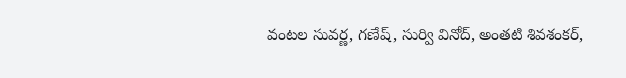వంటల సువర్ణ, గణేష్, సుర్వి వినోద్, అంతటి శివశంకర్,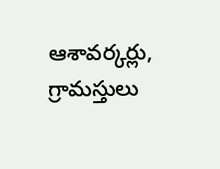ఆశావర్కర్లు, గ్రామస్తులు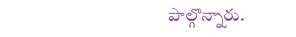పాల్గొన్నారు.